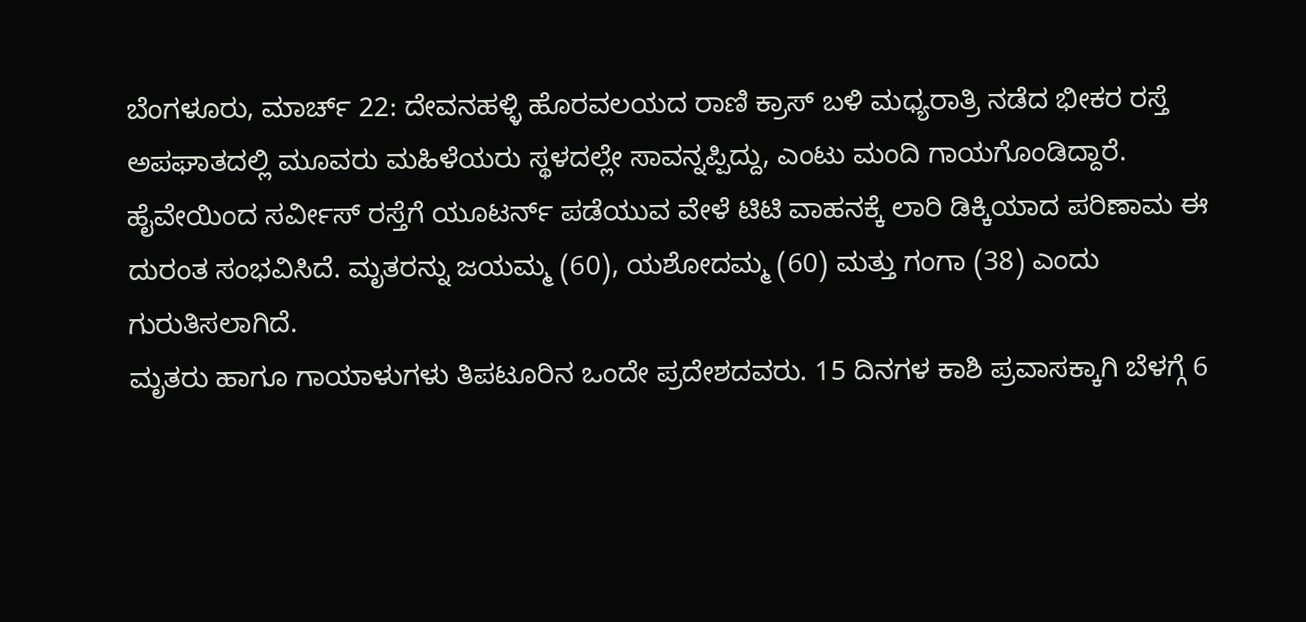ಬೆಂಗಳೂರು, ಮಾರ್ಚ್ 22: ದೇವನಹಳ್ಳಿ ಹೊರವಲಯದ ರಾಣಿ ಕ್ರಾಸ್ ಬಳಿ ಮಧ್ಯರಾತ್ರಿ ನಡೆದ ಭೀಕರ ರಸ್ತೆ ಅಪಘಾತದಲ್ಲಿ ಮೂವರು ಮಹಿಳೆಯರು ಸ್ಥಳದಲ್ಲೇ ಸಾವನ್ನಪ್ಪಿದ್ದು, ಎಂಟು ಮಂದಿ ಗಾಯಗೊಂಡಿದ್ದಾರೆ.
ಹೈವೇಯಿಂದ ಸರ್ವೀಸ್ ರಸ್ತೆಗೆ ಯೂಟರ್ನ್ ಪಡೆಯುವ ವೇಳೆ ಟಿಟಿ ವಾಹನಕ್ಕೆ ಲಾರಿ ಡಿಕ್ಕಿಯಾದ ಪರಿಣಾಮ ಈ ದುರಂತ ಸಂಭವಿಸಿದೆ. ಮೃತರನ್ನು ಜಯಮ್ಮ (60), ಯಶೋದಮ್ಮ (60) ಮತ್ತು ಗಂಗಾ (38) ಎಂದು ಗುರುತಿಸಲಾಗಿದೆ.
ಮೃತರು ಹಾಗೂ ಗಾಯಾಳುಗಳು ತಿಪಟೂರಿನ ಒಂದೇ ಪ್ರದೇಶದವರು. 15 ದಿನಗಳ ಕಾಶಿ ಪ್ರವಾಸಕ್ಕಾಗಿ ಬೆಳಗ್ಗೆ 6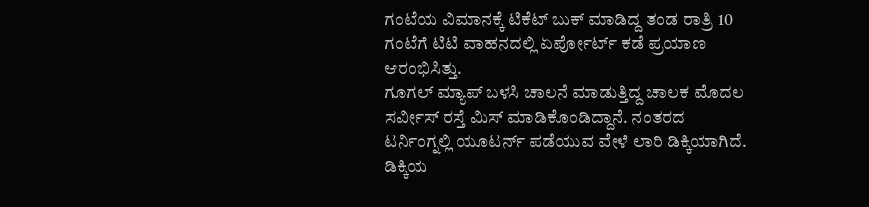ಗಂಟೆಯ ವಿಮಾನಕ್ಕೆ ಟಿಕೆಟ್ ಬುಕ್ ಮಾಡಿದ್ದ ತಂಡ ರಾತ್ರಿ 10 ಗಂಟೆಗೆ ಟಿಟಿ ವಾಹನದಲ್ಲಿ ಏರ್ಪೋರ್ಟ್ ಕಡೆ ಪ್ರಯಾಣ ಆರಂಭಿಸಿತ್ತು.
ಗೂಗಲ್ ಮ್ಯಾಪ್ ಬಳಸಿ ಚಾಲನೆ ಮಾಡುತ್ತಿದ್ದ ಚಾಲಕ ಮೊದಲ ಸರ್ವೀಸ್ ರಸ್ತೆ ಮಿಸ್ ಮಾಡಿಕೊಂಡಿದ್ದಾನೆ. ನಂತರದ ಟರ್ನಿಂಗ್ನಲ್ಲಿ ಯೂಟರ್ನ್ ಪಡೆಯುವ ವೇಳೆ ಲಾರಿ ಡಿಕ್ಕಿಯಾಗಿದೆ.
ಡಿಕ್ಕಿಯ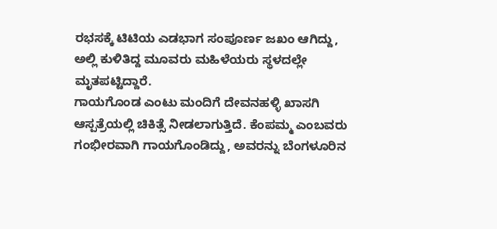ರಭಸಕ್ಕೆ ಟಿಟಿಯ ಎಡಭಾಗ ಸಂಪೂರ್ಣ ಜಖಂ ಆಗಿದ್ದು, ಅಲ್ಲಿ ಕುಳಿತಿದ್ದ ಮೂವರು ಮಹಿಳೆಯರು ಸ್ಥಳದಲ್ಲೇ ಮೃತಪಟ್ಟಿದ್ದಾರೆ.
ಗಾಯಗೊಂಡ ಎಂಟು ಮಂದಿಗೆ ದೇವನಹಳ್ಳಿ ಖಾಸಗಿ ಆಸ್ಪತ್ರೆಯಲ್ಲಿ ಚಿಕಿತ್ಸೆ ನೀಡಲಾಗುತ್ತಿದೆ. ಕೆಂಪಮ್ಮ ಎಂಬವರು ಗಂಭೀರವಾಗಿ ಗಾಯಗೊಂಡಿದ್ದು, ಅವರನ್ನು ಬೆಂಗಳೂರಿನ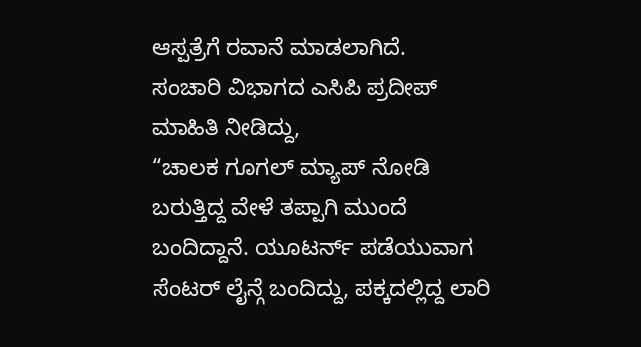ಆಸ್ಪತ್ರೆಗೆ ರವಾನೆ ಮಾಡಲಾಗಿದೆ.
ಸಂಚಾರಿ ವಿಭಾಗದ ಎಸಿಪಿ ಪ್ರದೀಪ್ ಮಾಹಿತಿ ನೀಡಿದ್ದು,
“ಚಾಲಕ ಗೂಗಲ್ ಮ್ಯಾಪ್ ನೋಡಿ ಬರುತ್ತಿದ್ದ ವೇಳೆ ತಪ್ಪಾಗಿ ಮುಂದೆ ಬಂದಿದ್ದಾನೆ. ಯೂಟರ್ನ್ ಪಡೆಯುವಾಗ ಸೆಂಟರ್ ಲೈನ್ಗೆ ಬಂದಿದ್ದು, ಪಕ್ಕದಲ್ಲಿದ್ದ ಲಾರಿ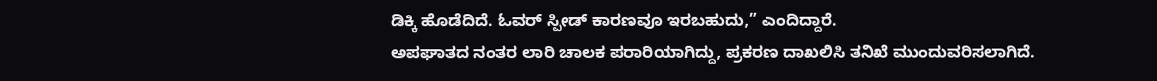ಡಿಕ್ಕಿ ಹೊಡೆದಿದೆ. ಓವರ್ ಸ್ಪೀಡ್ ಕಾರಣವೂ ಇರಬಹುದು,” ಎಂದಿದ್ದಾರೆ.
ಅಪಘಾತದ ನಂತರ ಲಾರಿ ಚಾಲಕ ಪರಾರಿಯಾಗಿದ್ದು, ಪ್ರಕರಣ ದಾಖಲಿಸಿ ತನಿಖೆ ಮುಂದುವರಿಸಲಾಗಿದೆ.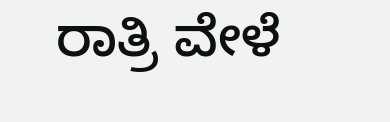ರಾತ್ರಿ ವೇಳೆ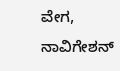ವೇಗ, ನಾವಿಗೇಶನ್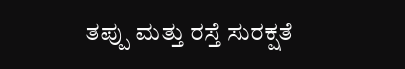ತಪ್ಪು ಮತ್ತು ರಸ್ತೆ ಸುರಕ್ಷತೆ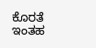ಕೊರತೆ ಇಂತಹ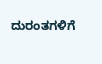ದುರಂತಗಳಿಗೆ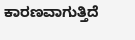ಕಾರಣವಾಗುತ್ತಿದೆ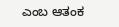ಎಂಬ ಆತಂಕ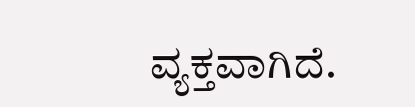ವ್ಯಕ್ತವಾಗಿದೆ.